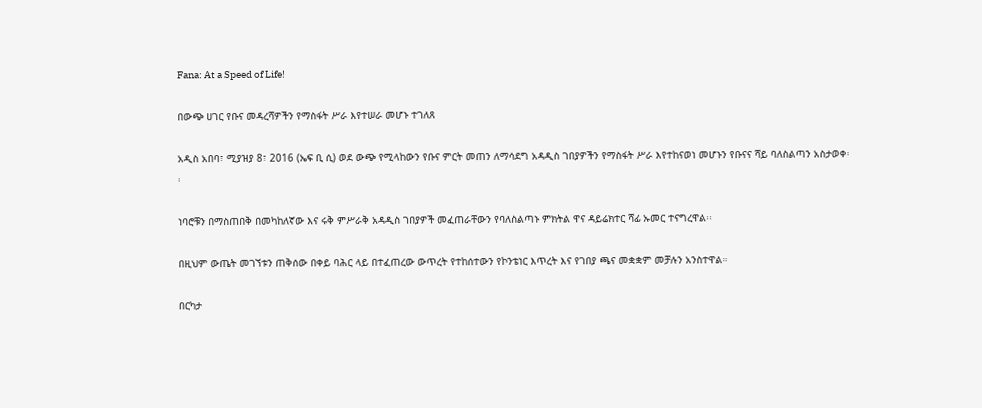Fana: At a Speed of Life!

በውጭ ሀገር የቡና መዳረሻዎችን የማስፋት ሥራ እየተሠራ መሆኑ ተገለጸ

አዲስ አበባ፣ ሚያዝያ 8፣ 2016 (ኤፍ ቢ ሲ) ወደ ውጭ የሚላከውን የቡና ምርት መጠን ለማሳደግ አዳዲስ ገበያዎችን የማስፋት ሥራ እየተከናወነ መሆኑን የቡናና ሻይ ባለስልጣን አስታወቀ፡፡

ነባሮቹን በማስጠበቅ በመካከለኛው እና ሩቅ ምሥራቅ አዳዲስ ገበያዎች መፈጠራቸውን የባለስልጣኑ ምክትል ዋና ዳይሬክተር ሻፊ ኡመር ተናግረዋል፡፡

በዚህም ውጤት መገኘቱን ጠቅሰው በቀይ ባሕር ላይ በተፈጠረው ውጥረት የተከሰተውን የኮንቴነር እጥረት እና የገበያ ጫና መቋቋም መቻሉን አንስተዋል።

በርካታ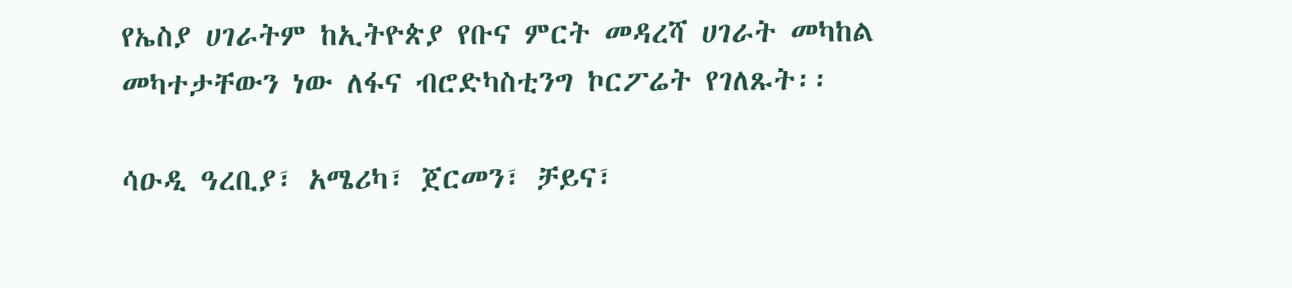የኤስያ ሀገራትም ከኢትዮጵያ የቡና ምርት መዳረሻ ሀገራት መካከል መካተታቸውን ነው ለፋና ብሮድካስቲንግ ኮርፖሬት የገለጹት፡፡

ሳዑዲ ዓረቢያ፣ አሜሪካ፣ ጀርመን፣ ቻይና፣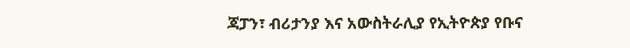ጃፓን፣ ብሪታንያ እና አውስትራሊያ የኢትዮጵያ የቡና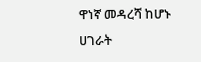ዋነኛ መዳረሻ ከሆኑ ሀገራት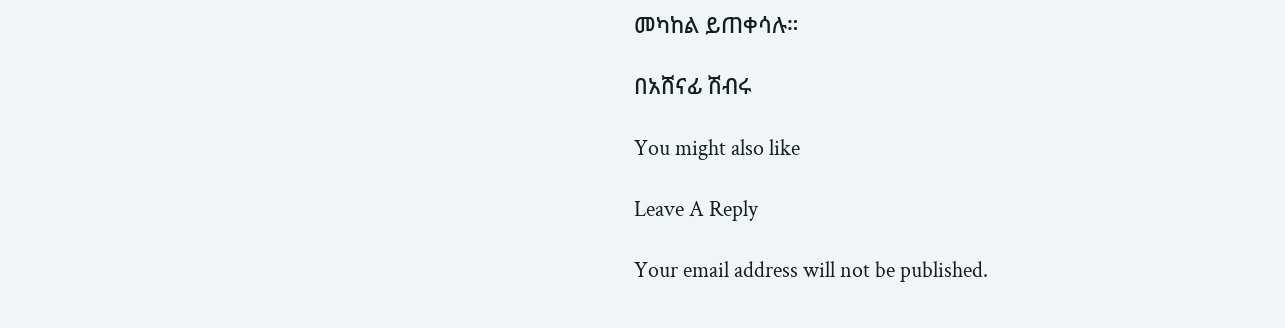መካከል ይጠቀሳሉ።

በአሸናፊ ሽብሩ

You might also like

Leave A Reply

Your email address will not be published.